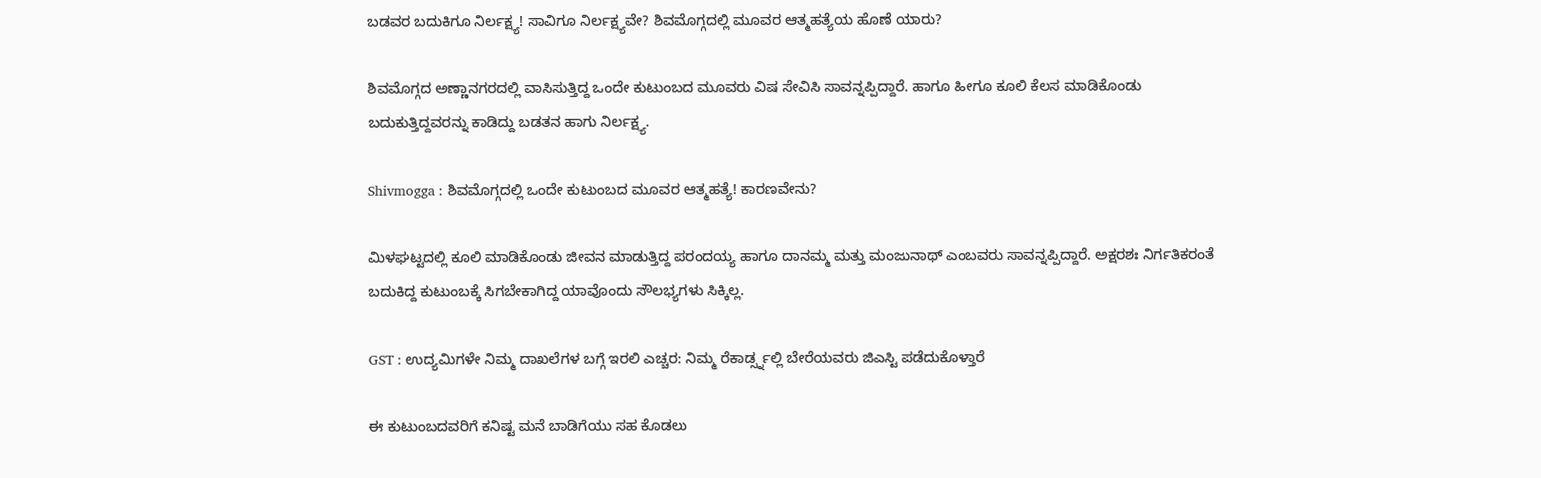ಬಡವರ ಬದುಕಿಗೂ ನಿರ್ಲಕ್ಷ್ಯ! ಸಾವಿಗೂ ನಿರ್ಲಕ್ಷ್ಯವೇ? ಶಿವಮೊಗ್ಗದಲ್ಲಿ ಮೂವರ ಆತ್ಮಹತ್ಯೆಯ ಹೊಣೆ ಯಾರು?

ಶಿವಮೊಗ್ಗದ ಅಣ್ಣಾನಗರದಲ್ಲಿ ವಾಸಿಸುತ್ತಿದ್ದ ಒಂದೇ ಕುಟುಂಬದ ಮೂವರು ವಿಷ ಸೇವಿಸಿ ಸಾವನ್ನಪ್ಪಿದ್ದಾರೆ. ಹಾಗೂ ಹೀಗೂ ಕೂಲಿ ಕೆಲಸ ಮಾಡಿಕೊಂಡು ಬದುಕುತ್ತಿದ್ದವರನ್ನು ಕಾಡಿದ್ದು ಬಡತನ ಹಾಗು ನಿರ್ಲಕ್ಷ್ಯ.

Shivmogga : ಶಿವಮೊಗ್ಗದಲ್ಲಿ ಒಂದೇ ಕುಟುಂಬದ ಮೂವರ ಆತ್ಮಹತ್ಯೆ! ಕಾರಣವೇನು?

ಮಿಳಘಟ್ಟದಲ್ಲಿ ಕೂಲಿ ಮಾಡಿಕೊಂಡು ಜೀವನ ಮಾಡುತ್ತಿದ್ದ ಪರಂದಯ್ಯ ಹಾಗೂ ದಾನಮ್ಮ ಮತ್ತು ಮಂಜುನಾಥ್ ಎಂಬವರು ಸಾವನ್ನಪ್ಪಿದ್ದಾರೆ. ಅಕ್ಷರಶಃ ನಿರ್ಗತಿಕರಂತೆ  ಬದುಕಿದ್ದ ಕುಟುಂಬಕ್ಕೆ ಸಿಗಬೇಕಾಗಿದ್ದ ಯಾವೊಂದು ಸೌಲಭ್ಯಗಳು ಸಿಕ್ಕಿಲ್ಲ.

GST : ಉದ್ಯಮಿಗಳೇ ನಿಮ್ಮ ದಾಖಲೆಗಳ ಬಗ್ಗೆ ಇರಲಿ ಎಚ್ಚರ: ನಿಮ್ಮ ರೆಕಾರ್ಡ್ಸ್ನಲ್ಲಿ ಬೇರೆಯವರು ಜಿಎಸ್ಟಿ ಪಡೆದುಕೊಳ್ತಾರೆ

ಈ ಕುಟುಂಬದವರಿಗೆ ಕನಿಷ್ಟ ಮನೆ ಬಾಡಿಗೆಯು ಸಹ ಕೊಡಲು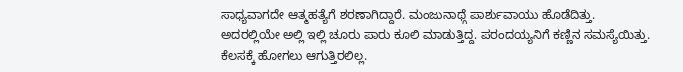ಸಾಧ್ಯವಾಗದೇ ಆತ್ಮಹತ್ಯೆಗೆ ಶರಣಾಗಿದ್ದಾರೆ. ಮಂಜುನಾಥ್ಗೆ ಪಾರ್ಶುವಾಯು ಹೊಡೆದಿತ್ತು. ಅದರಲ್ಲಿಯೇ ಅಲ್ಲಿ ಇಲ್ಲಿ ಚೂರು ಪಾರು ಕೂಲಿ ಮಾಡುತ್ತಿದ್ದ. ಪರಂದಯ್ಯನಿಗೆ ಕಣ್ಣಿನ ಸಮಸ್ಯೆಯಿತ್ತು. ಕೆಲಸಕ್ಕೆ ಹೋಗಲು ಆಗುತ್ತಿರಲಿಲ್ಲ.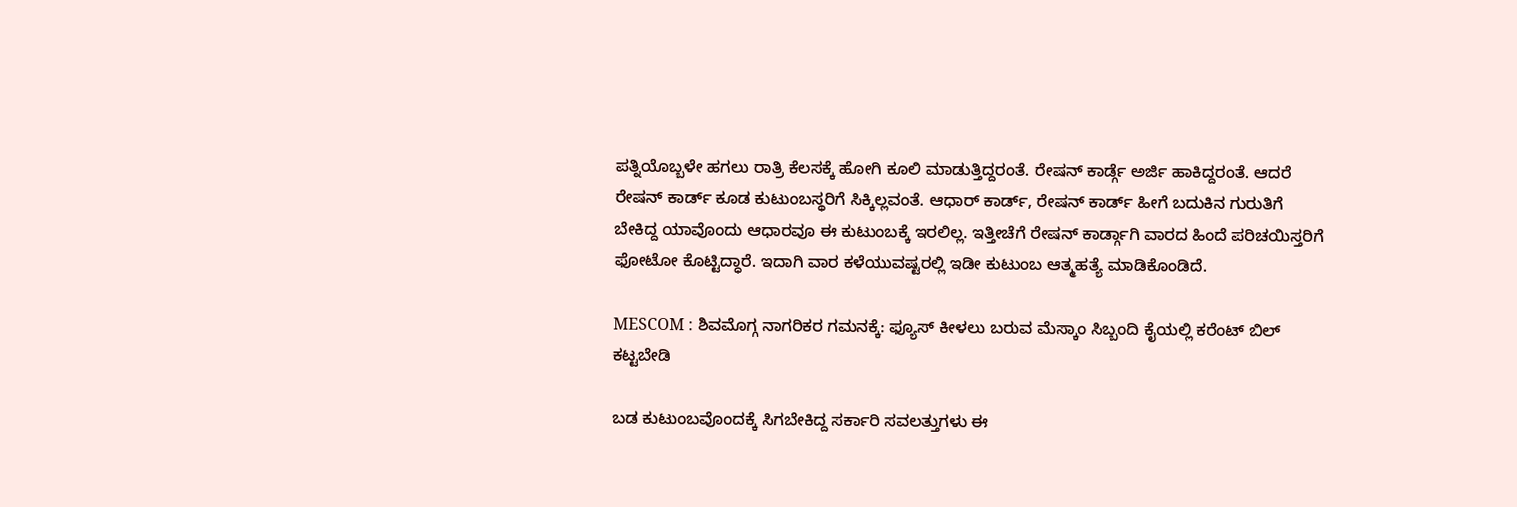ಪತ್ನಿಯೊಬ್ಬಳೇ ಹಗಲು ರಾತ್ರಿ ಕೆಲಸಕ್ಕೆ ಹೋಗಿ ಕೂಲಿ ಮಾಡುತ್ತಿದ್ದರಂತೆ. ರೇಷನ್ ಕಾರ್ಡ್ಗೆ ಅರ್ಜಿ ಹಾಕಿದ್ದರಂತೆ. ಆದರೆ ರೇಷನ್ ಕಾರ್ಡ್ ಕೂಡ ಕುಟುಂಬಸ್ಥರಿಗೆ ಸಿಕ್ಕಿಲ್ಲವಂತೆ. ಆಧಾರ್ ಕಾರ್ಡ್, ರೇಷನ್ ಕಾರ್ಡ್ ಹೀಗೆ ಬದುಕಿನ ಗುರುತಿಗೆ ಬೇಕಿದ್ದ ಯಾವೊಂದು ಆಧಾರವೂ ಈ ಕುಟುಂಬಕ್ಕೆ ಇರಲಿಲ್ಲ. ಇತ್ತೀಚೆಗೆ ರೇಷನ್ ಕಾರ್ಡ್ಗಾಗಿ ವಾರದ ಹಿಂದೆ ಪರಿಚಯಿಸ್ತರಿಗೆ ಫೋಟೋ ಕೊಟ್ಟಿದ್ಧಾರೆ. ಇದಾಗಿ ವಾರ ಕಳೆಯುವಷ್ಟರಲ್ಲಿ ಇಡೀ ಕುಟುಂಬ ಆತ್ಮಹತ್ಯೆ ಮಾಡಿಕೊಂಡಿದೆ.

MESCOM : ಶಿವಮೊಗ್ಗ ನಾಗರಿಕರ ಗಮನಕ್ಕೆ: ಫ್ಯೂಸ್ ಕೀಳಲು ಬರುವ ಮೆಸ್ಕಾಂ ಸಿಬ್ಬಂದಿ ಕೈಯಲ್ಲಿ ಕರೆಂಟ್ ಬಿಲ್ ಕಟ್ಟಬೇಡಿ

ಬಡ ಕುಟುಂಬವೊಂದಕ್ಕೆ ಸಿಗಬೇಕಿದ್ದ ಸರ್ಕಾರಿ ಸವಲತ್ತುಗಳು ಈ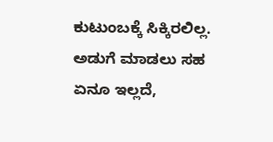ಕುಟುಂಬಕ್ಕೆ ಸಿಕ್ಕಿರಲಿಲ್ಲ. ಅಡುಗೆ ಮಾಡಲು ಸಹ ಏನೂ ಇಲ್ಲದೆ,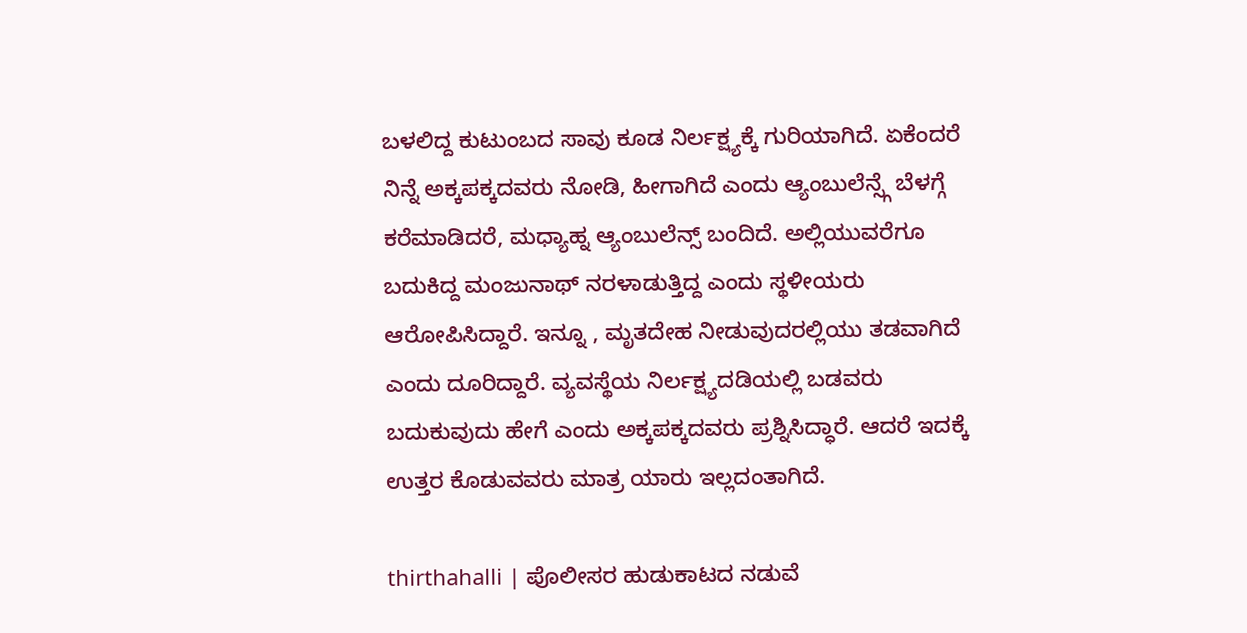ಬಳಲಿದ್ದ ಕುಟುಂಬದ ಸಾವು ಕೂಡ ನಿರ್ಲಕ್ಷ್ಯಕ್ಕೆ ಗುರಿಯಾಗಿದೆ. ಏಕೆಂದರೆ ನಿನ್ನೆ ಅಕ್ಕಪಕ್ಕದವರು ನೋಡಿ, ಹೀಗಾಗಿದೆ ಎಂದು ಆ್ಯಂಬುಲೆನ್ಸ್ಗೆ ಬೆಳಗ್ಗೆ ಕರೆಮಾಡಿದರೆ, ಮಧ್ಯಾಹ್ನ ಆ್ಯಂಬುಲೆನ್ಸ್ ಬಂದಿದೆ. ಅಲ್ಲಿಯುವರೆಗೂ ಬದುಕಿದ್ದ ಮಂಜುನಾಥ್ ನರಳಾಡುತ್ತಿದ್ದ ಎಂದು ಸ್ಥಳೀಯರು ಆರೋಪಿಸಿದ್ದಾರೆ. ಇನ್ನೂ , ಮೃತದೇಹ ನೀಡುವುದರಲ್ಲಿಯು ತಡವಾಗಿದೆ ಎಂದು ದೂರಿದ್ದಾರೆ. ವ್ಯವಸ್ಥೆಯ ನಿರ್ಲಕ್ಷ್ಯದಡಿಯಲ್ಲಿ ಬಡವರು ಬದುಕುವುದು ಹೇಗೆ ಎಂದು ಅಕ್ಕಪಕ್ಕದವರು ಪ್ರಶ್ನಿಸಿದ್ಧಾರೆ. ಆದರೆ ಇದಕ್ಕೆ ಉತ್ತರ ಕೊಡುವವರು ಮಾತ್ರ ಯಾರು ಇಲ್ಲದಂತಾಗಿದೆ.

thirthahalli | ಪೊಲೀಸರ ಹುಡುಕಾಟದ ನಡುವೆ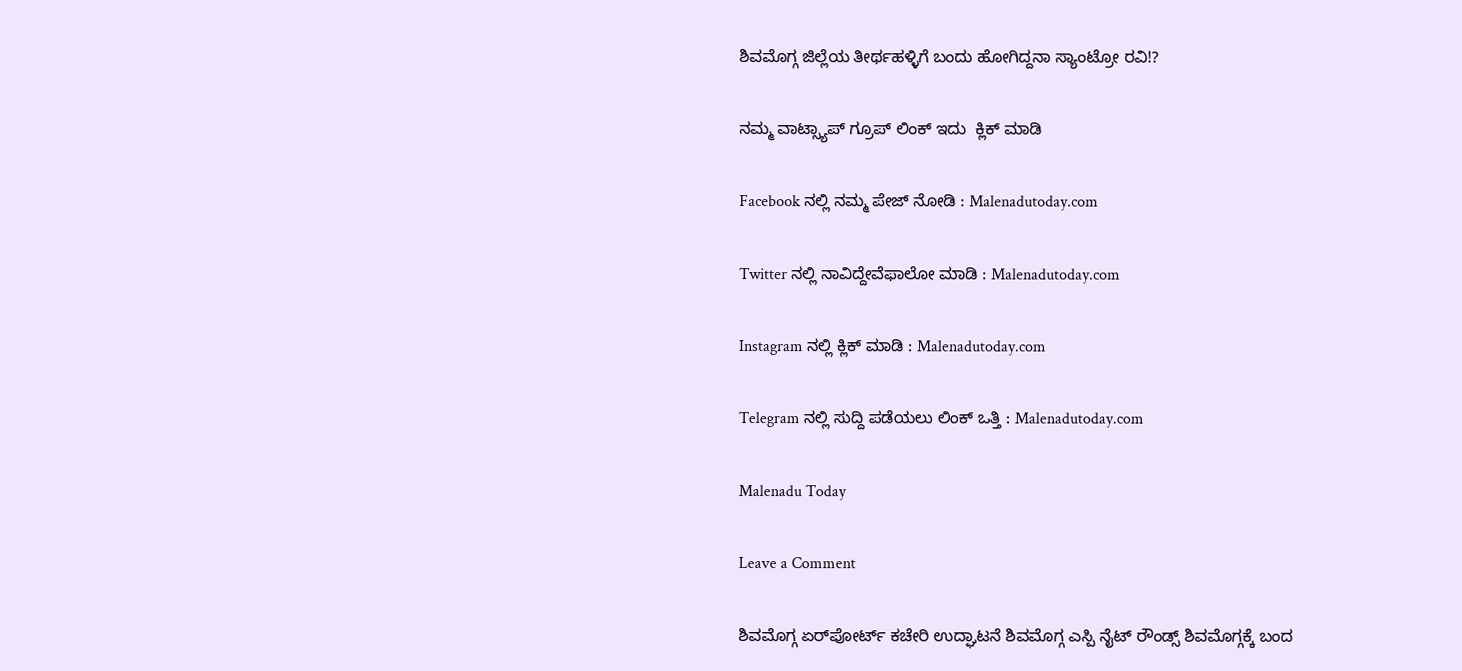ಶಿವಮೊಗ್ಗ ಜಿಲ್ಲೆಯ ತೀರ್ಥಹಳ್ಳಿಗೆ ಬಂದು ಹೋಗಿದ್ದನಾ ಸ್ಯಾಂಟ್ರೋ ರವಿ!?

ನಮ್ಮ ವಾಟ್ಸ್ಯಾಪ್ ಗ್ರೂಪ್ ಲಿಂಕ್ ಇದು  ಕ್ಲಿಕ್ ಮಾಡಿ

Facebook ನಲ್ಲಿ ನಮ್ಮ ಪೇಜ್ ನೋಡಿ : Malenadutoday.com

Twitter ನಲ್ಲಿ ನಾವಿದ್ದೇವೆಫಾಲೋ ಮಾಡಿ : Malenadutoday.com

Instagram ನಲ್ಲಿ ಕ್ಲಿಕ್ ಮಾಡಿ : Malenadutoday.com

Telegram ನಲ್ಲಿ ಸುದ್ದಿ ಪಡೆಯಲು ಲಿಂಕ್ ಒತ್ತಿ : Malenadutoday.com

Malenadu Today

Leave a Comment

ಶಿವಮೊಗ್ಗ ಏರ್‌ಪೋರ್ಟ್ ಕಚೇರಿ ಉದ್ಘಾಟನೆ ಶಿವಮೊಗ್ಗ ಎಸ್ಪಿ ನೈಟ್ ರೌಂಡ್ಸ್ ಶಿವಮೊಗ್ಗಕ್ಕೆ ಬಂದ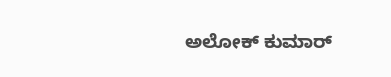ಅಲೋಕ್ ಕುಮಾರ್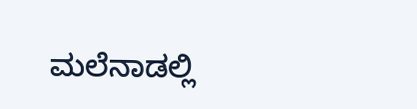ಮಲೆನಾಡಲ್ಲಿ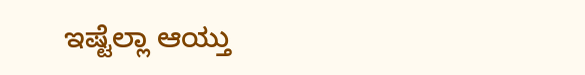ಇಷ್ಟೆಲ್ಲಾ ಆಯ್ತು